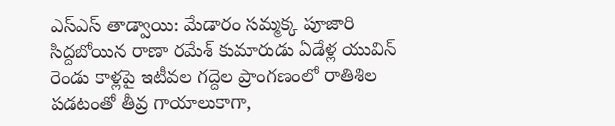ఎస్ఎస్ తాడ్వాయి: మేడారం సమ్మక్క పూజారి సిద్దబోయిన రాణా రమేశ్ కుమారుడు ఏడేళ్ల యువిన్ రెండు కాళ్లపై ఇటీవల గద్దెల ప్రాంగణంలో రాతిశిల పడటంతో తీవ్ర గాయాలుకాగా,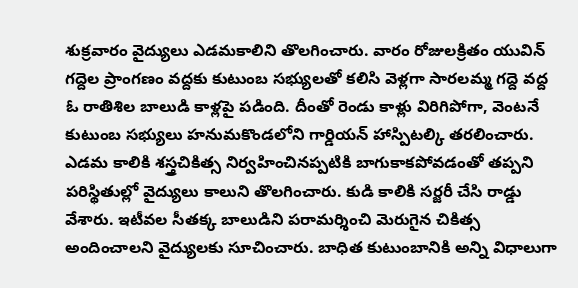శుక్రవారం వైద్యులు ఎడమకాలిని తొలగించారు. వారం రోజులక్రితం యువిన్ గద్దెల ప్రాంగణం వద్దకు కుటుంబ సభ్యులతో కలిసి వెళ్లగా సారలమ్మ గద్దె వద్ద ఓ రాతిశిల బాలుడి కాళ్లపై పడింది. దీంతో రెండు కాళ్లు విరిగిపోగా, వెంటనే కుటుంబ సభ్యులు హనుమకొండలోని గార్డియన్ హాస్పిటల్కి తరలించారు.
ఎడమ కాలికి శస్త్రచికిత్స నిర్వహించినప్పటికి బాగుకాకపోవడంతో తప్పని పరిస్థితుల్లో వైద్యులు కాలుని తొలగించారు. కుడి కాలికి సర్జరీ చేసి రాడ్డు వేశారు. ఇటీవల సీతక్క బాలుడిని పరామర్శించి మెరుగైన చికిత్స అందించాలని వైద్యులకు సూచించారు. బాధిత కుటుంబానికి అన్ని విధాలుగా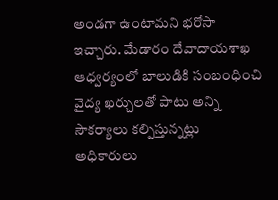అండగా ఉంటామని భరోసా ఇచ్చారు. మేడారం దేవాదాయశాఖ ఆధ్వర్యంలో బాలుడికి సంబంధించి వైద్య ఖర్చులతో పాటు అన్ని సౌకర్యాలు కల్పిస్తున్నట్లు అధికారులు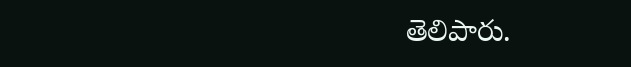తెలిపారు.